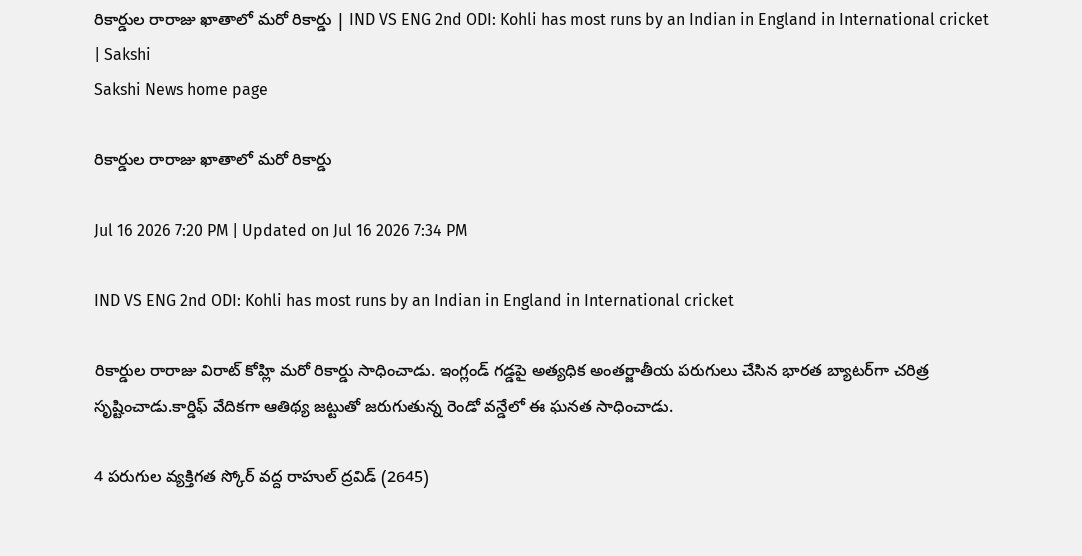రికార్డుల రారాజు ఖాతాలో మరో రికార్డు | IND VS ENG 2nd ODI: Kohli has most runs by an Indian in England in International cricket | Sakshi
Sakshi News home page

రికార్డుల రారాజు ఖాతాలో మరో రికార్డు

Jul 16 2026 7:20 PM | Updated on Jul 16 2026 7:34 PM

IND VS ENG 2nd ODI: Kohli has most runs by an Indian in England in International cricket

రికార్డుల రారాజు విరాట్ కోహ్లి మరో రికార్డు సాధించాడు. ఇంగ్లండ్ గడ్డపై అత్యధిక అంతర్జాతీయ పరుగులు చేసిన భారత బ్యాటర్‌గా చరిత్ర సృష్టించాడు.కార్డిఫ్‌ వేదికగా ఆతిథ్య జట్టుతో జరుగుతున్న రెండో వన్డేలో ఈ ఘనత సాధించాడు.

4 పరుగుల వ్యక్తిగత స్కోర్‌ వద్ద రాహుల్‌ ద్రవిడ్‌ (2645)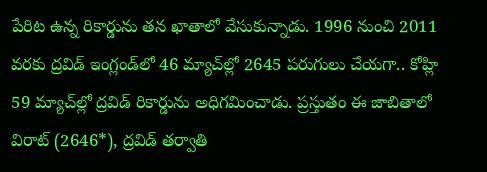పేరిట ఉన్న రికార్డును తన ఖాతాలో వేసుకున్నాడు. 1996 నుంచి 2011 వరకు ద్రవిడ్ ఇంగ్లండ్‌లో 46 మ్యాచ్‌ల్లో 2645 పరుగులు చేయగా.. కోహ్లి 59 మ్యాచ్‌ల్లో ద్రవిడ్‌ రికార్డును అధిగమించాడు. ప్రస్తుతం ఈ జాబితాలో విరాట్‌ (2646*), ద్రవిడ్‌ తర్వాతి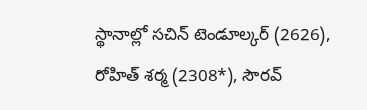స్థానాల్లో సచిన్‌ టెండూల్కర్‌ (2626), రోహిత్‌ శర్మ (2308*), సౌరవ్‌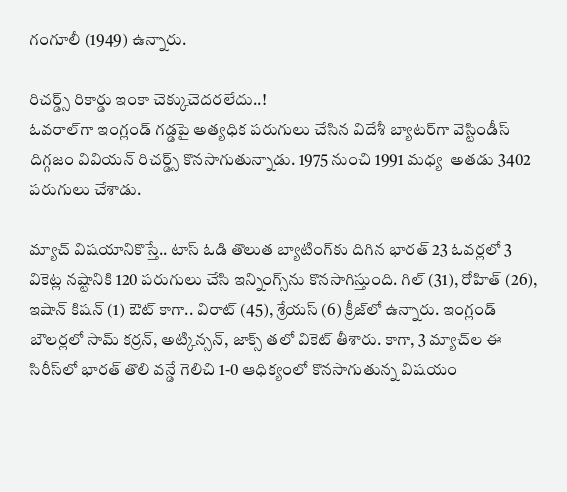గంగూలీ (1949) ఉన్నారు.

రిచర్డ్స్ రికార్డు ఇంకా చెక్కుచెదరలేదు..!
ఓవరాల్‌గా ఇంగ్లండ్‌ గడ్డపై అత్యధిక పరుగులు చేసిన విదేశీ బ్యాటర్‌గా వెస్టిండీస్ దిగ్గజం వివియన్ రిచర్డ్స్ కొనసాగుతున్నాడు. 1975 నుంచి 1991 మధ్య  అతడు 3402 పరుగులు చేశాడు.

మ్యాచ్‌ విషయానికొస్తే.. టాస్‌ ఓడి తొలుత బ్యాటింగ్‌కు దిగిన భారత్‌ 23 ఓవర్లలో 3 వికెట్ల నష్టానికి 120 పరుగులు చేసి ఇన్నింగ్స్‌ను కొనసాగిస్తుంది. గిల్‌ (31), రోహిత్‌ (26), ఇషాన్‌ కిషన్‌ (1) ఔట్‌ కాగా.. విరాట్‌ (45), శ్రేయస్‌ (6) క్రీజ్‌లో ఉన్నారు. ఇంగ్లండ్‌ బౌలర్లలో సామ్‌ కర్రన్‌, అట్కిన్సన్‌, జాక్స్‌ తలో వికెట్‌ తీశారు. కాగా, 3 మ్యాచ్‌ల ఈ సిరీస్‌లో భారత్‌ తొలి వన్డే గెలిచి 1-0 ఆధిక్యంలో కొనసాగుతున్న విషయం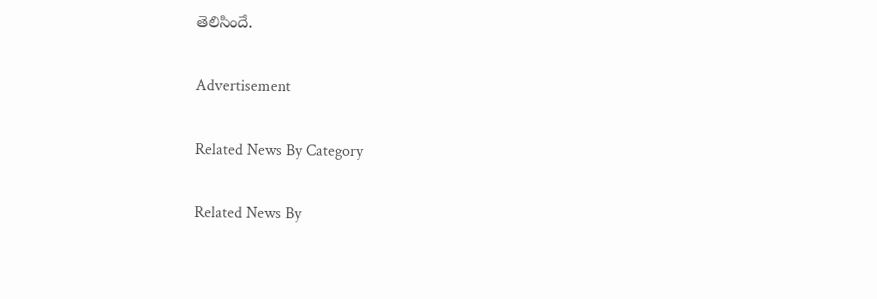తెలిసిందే.

Advertisement

Related News By Category

Related News By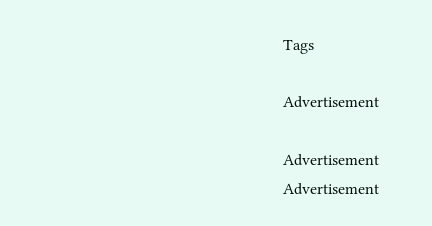Tags

Advertisement

Advertisement
Advertisement